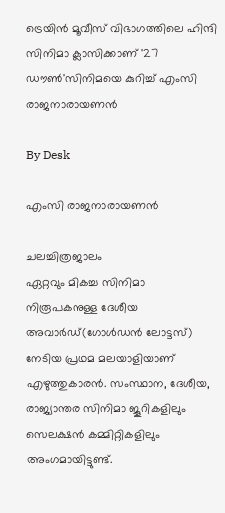ട്രെയിന്‍ മൂവീസ് വിഭാഗത്തിലെ ഹിന്ദി സിനിമാ ക്ലാസിക്കാണ് '27 ഡൗണ്‍'സിനിമയെ കുറിച്ച് എംസി രാജനാരായണന്‍

By Desk

എംസി രാജനാരായണന്‍

ചലച്ചിത്രജാലം
ഏറ്റവും മികച്ച സിനിമാ നിരൂപകനുള്ള ദേശീയ അവാര്‍ഡ്(ഗോള്‍ഡന്‍ ലോട്ടസ്) നേടിയ പ്രഥമ മലയാളിയാണ് എഴുത്തുകാരന്‍. സംസ്ഥാന, ദേശീയ, രാജ്യാന്തര സിനിമാ ജൂറികളിലും സെലക്ഷന്‍ കമ്മിറ്റികളിലും അംഗമായിട്ടുണ്ട്.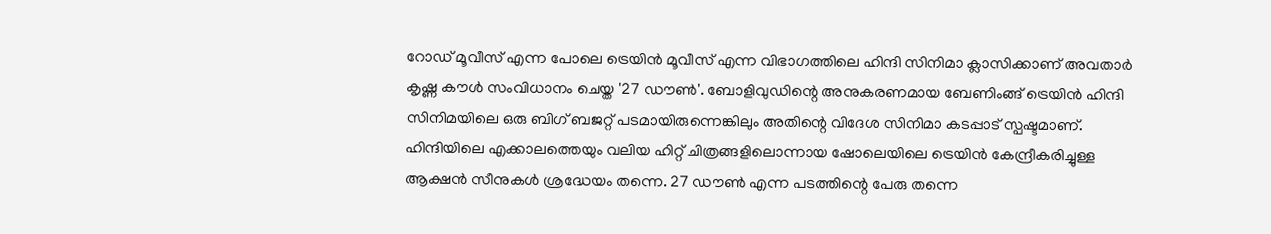റോഡ് മൂവീസ് എന്ന പോലെ ട്രെയിന്‍ മൂവീസ് എന്ന വിഭാഗത്തിലെ ഹിന്ദി സിനിമാ ക്ലാസിക്കാണ് അവതാര്‍ കൃഷ്ണ കൗള്‍ സംവിധാനം ചെയ്ത '27 ഡൗണ്‍'. ബോളിവുഡിന്റെ അനുകരണമായ ബേണിംങ്ങ് ട്രെയിന്‍ ഹിന്ദി സിനിമയിലെ ഒരു ബിഗ് ബജറ്റ് പടമായിരുന്നെങ്കിലും അതിന്റെ വിദേശ സിനിമാ കടപ്പാട് സ്പഷ്ടമാണ്. ഹിന്ദിയിലെ എക്കാലത്തെയും വലിയ ഹിറ്റ് ചിത്രങ്ങളിലൊന്നായ ഷോലെയിലെ ട്രെയിന്‍ കേന്ദ്രീകരിച്ചുള്ള ആക്ഷന്‍ സീനുകള്‍ ശ്രദ്ധേയം തന്നെ. 27 ഡൗണ്‍ എന്ന പടത്തിന്റെ പേരു തന്നെ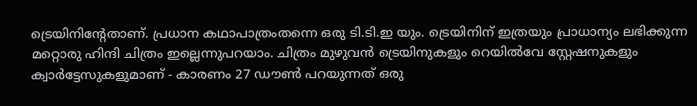ട്രെയിനിന്റേതാണ്. പ്രധാന കഥാപാത്രംതന്നെ ഒരു ടി.ടി.ഇ യും. ട്രെയിനിന് ഇത്രയും പ്രാധാന്യം ലഭിക്കുന്ന മറ്റൊരു ഹിന്ദി ചിത്രം ഇല്ലെന്നുപറയാം. ചിത്രം മുഴുവന്‍ ട്രെയിനുകളും റെയില്‍വേ സ്റ്റേഷനുകളും ക്വാര്‍ട്ടേസുകളുമാണ് - കാരണം 27 ഡൗണ്‍ പറയുന്നത് ഒരു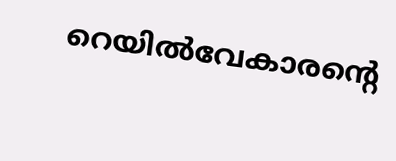റെയില്‍വേകാരന്റെ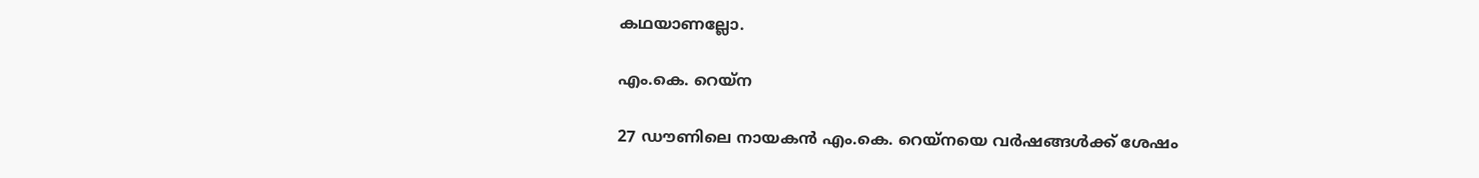കഥയാണല്ലോ.

എം.കെ. റെയ്‌ന

27 ഡൗണിലെ നായകന്‍ എം.കെ. റെയ്‌നയെ വര്‍ഷങ്ങള്‍ക്ക് ശേഷം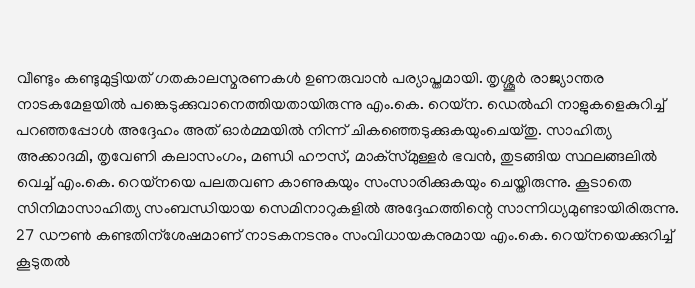വീണ്ടും കണ്ടുമുട്ടിയത് ഗതകാലസ്മരണകള്‍ ഉണരുവാന്‍ പര്യാപ്തമായി. തൃശ്ശൂര്‍ രാജ്യാന്തര നാടകമേളയില്‍ പങ്കെടുക്കുവാനെത്തിയതായിരുന്നു എം.കെ. റെയ്‌ന. ഡെല്‍ഹി നാളുകളെകുറിച്ച് പറഞ്ഞപ്പോള്‍ അദ്ദേഹം അത് ഓര്‍മ്മയില്‍ നിന്ന് ചികഞ്ഞെടുക്കുകയുംചെയ്തു. സാഹിത്യ അക്കാദമി, തൃവേണി കലാസംഗം, മണ്ഡി ഹൗസ്, മാക്‌സ്മുള്ളര്‍ ഭവന്‍, തുടങ്ങിയ സ്ഥലങ്ങലില്‍ വെച്ച് എം.കെ. റെയ്‌നയെ പലതവണ കാണുകയും സംസാരിക്കുകയും ചെയ്തിരുന്നു. കൂടാതെ സിനിമാസാഹിത്യ സംബന്ധിയായ സെമിനാറുകളില്‍ അദ്ദേഹത്തിന്റെ സാന്നിധ്യമുണ്ടായിരിരുന്നു. 27 ഡൗണ്‍ കണ്ടതിന്‌ശേഷമാണ് നാടകനടനും സംവിധായകനുമായ എം.കെ. റെയ്‌നയെക്കുറിച്ച് കൂടുതല്‍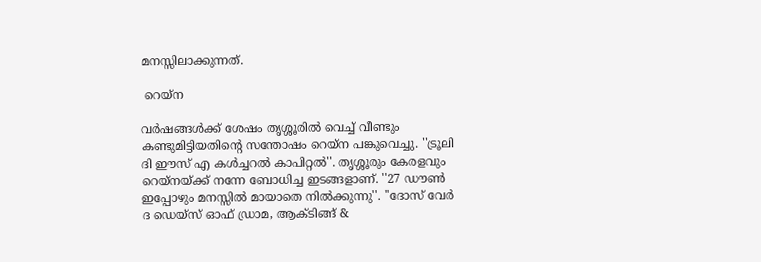മനസ്സിലാക്കുന്നത്.

 റെയ്‌ന

വര്‍ഷങ്ങള്‍ക്ക് ശേഷം തൃശ്ശൂരില്‍ വെച്ച് വീണ്ടും കണ്ടുമിട്ടിയതിന്റെ സന്തോഷം റെയ്‌ന പങ്കുവെച്ചു. ''ട്രൂലി ദി ഈസ് എ കള്‍ച്ചറല്‍ കാപിറ്റല്‍''. തൃശ്ശൂരും കേരളവും റെയ്‌നയ്ക്ക് നന്നേ ബോധിച്ച ഇടങ്ങളാണ്. ''27 ഡൗണ്‍ ഇപ്പോഴും മനസ്സില്‍ മായാതെ നില്‍ക്കുന്നു''. ''ദോസ് വേര്‍ ദ ഡെയ്‌സ് ഓഫ് ഡ്രാമ, ആക്ടിങ്ങ് &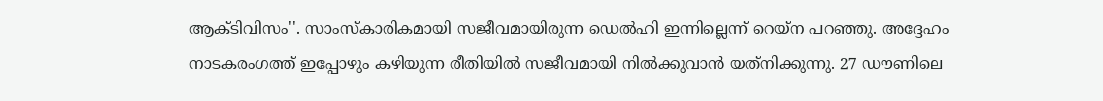ആക്ടിവിസം''. സാംസ്‌കാരികമായി സജീവമായിരുന്ന ഡെല്‍ഹി ഇന്നില്ലെന്ന് റെയ്‌ന പറഞ്ഞു. അദ്ദേഹം നാടകരംഗത്ത് ഇപ്പോഴും കഴിയുന്ന രീതിയില്‍ സജീവമായി നില്‍ക്കുവാന്‍ യത്‌നിക്കുന്നു. 27 ഡൗണിലെ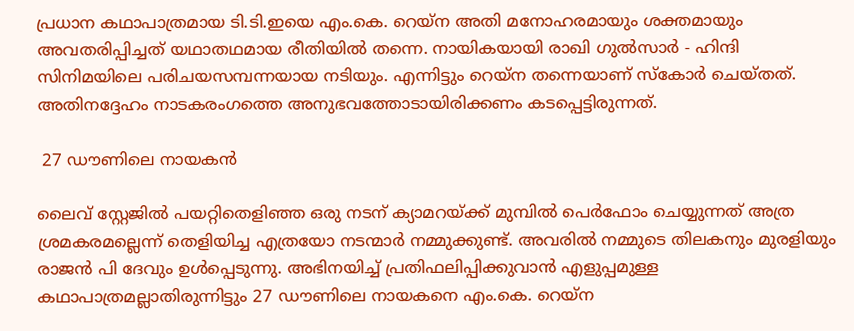പ്രധാന കഥാപാത്രമായ ടി.ടി.ഇയെ എം.കെ. റെയ്‌ന അതി മനോഹരമായും ശക്തമായും അവതരിപ്പിച്ചത് യഥാതഥമായ രീതിയില്‍ തന്നെ. നായികയായി രാഖി ഗുല്‍സാര്‍ - ഹിന്ദി സിനിമയിലെ പരിചയസമ്പന്നയായ നടിയും. എന്നിട്ടും റെയ്‌ന തന്നെയാണ് സ്‌കോര്‍ ചെയ്തത്. അതിനദ്ദേഹം നാടകരംഗത്തെ അനുഭവത്തോടായിരിക്കണം കടപ്പെട്ടിരുന്നത്.

 27 ഡൗണിലെ നായകന്‍

ലൈവ് സ്റ്റേജില്‍ പയറ്റിതെളിഞ്ഞ ഒരു നടന് ക്യാമറയ്ക്ക് മുമ്പില്‍ പെര്‍ഫോം ചെയ്യുന്നത് അത്ര ശ്രമകരമല്ലെന്ന് തെളിയിച്ച എത്രയോ നടന്മാര്‍ നമ്മുക്കുണ്ട്. അവരില്‍ നമ്മുടെ തിലകനും മുരളിയും രാജന്‍ പി ദേവും ഉള്‍പ്പെടുന്നു. അഭിനയിച്ച് പ്രതിഫലിപ്പിക്കുവാന്‍ എളുപ്പമുള്ള കഥാപാത്രമല്ലാതിരുന്നിട്ടും 27 ഡൗണിലെ നായകനെ എം.കെ. റെയ്‌ന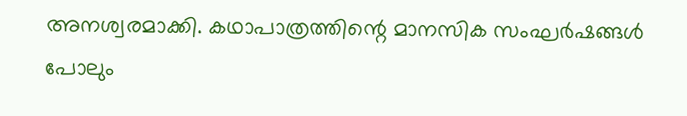അനശ്വരമാക്കി. കഥാപാത്രത്തിന്റെ മാനസിക സംഘര്‍ഷങ്ങള്‍ പോലും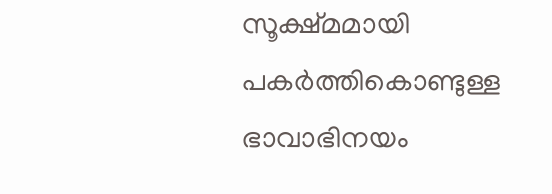സൂക്ഷ്മമായി പകര്‍ത്തികൊണ്ടുള്ള ഭാവാഭിനയം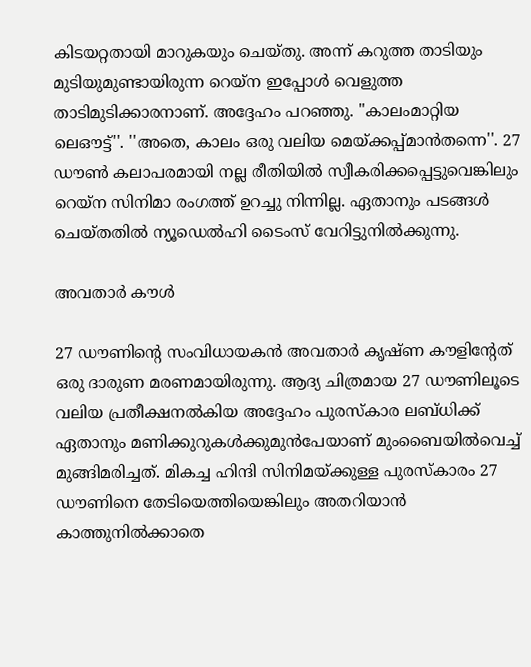കിടയറ്റതായി മാറുകയും ചെയ്തു. അന്ന് കറുത്ത താടിയും മുടിയുമുണ്ടായിരുന്ന റെയ്‌ന ഇപ്പോള്‍ വെളുത്ത താടിമുടിക്കാരനാണ്. അദ്ദേഹം പറഞ്ഞു. ''കാലംമാറ്റിയ ലെഔട്ട്''. ''അതെ, കാലം ഒരു വലിയ മെയ്ക്കപ്പ്മാന്‍തന്നെ''. 27 ഡൗണ്‍ കലാപരമായി നല്ല രീതിയില്‍ സ്വീകരിക്കപ്പെട്ടുവെങ്കിലും റെയ്‌ന സിനിമാ രംഗത്ത് ഉറച്ചു നിന്നില്ല. ഏതാനും പടങ്ങള്‍ ചെയ്തതില്‍ ന്യൂഡെല്‍ഹി ടൈംസ് വേറിട്ടുനില്‍ക്കുന്നു.

അവതാര്‍ കൗള്‍

27 ഡൗണിന്റെ സംവിധായകന്‍ അവതാര്‍ കൃഷ്ണ കൗളിന്റേത് ഒരു ദാരുണ മരണമായിരുന്നു. ആദ്യ ചിത്രമായ 27 ഡൗണിലൂടെ വലിയ പ്രതീക്ഷനല്‍കിയ അദ്ദേഹം പുരസ്‌കാര ലബ്ധിക്ക് ഏതാനും മണിക്കുറുകള്‍ക്കുമുന്‍പേയാണ് മുംബൈയില്‍വെച്ച് മുങ്ങിമരിച്ചത്. മികച്ച ഹിന്ദി സിനിമയ്ക്കുള്ള പുരസ്‌കാരം 27 ഡൗണിനെ തേടിയെത്തിയെങ്കിലും അതറിയാന്‍ കാത്തുനില്‍ക്കാതെ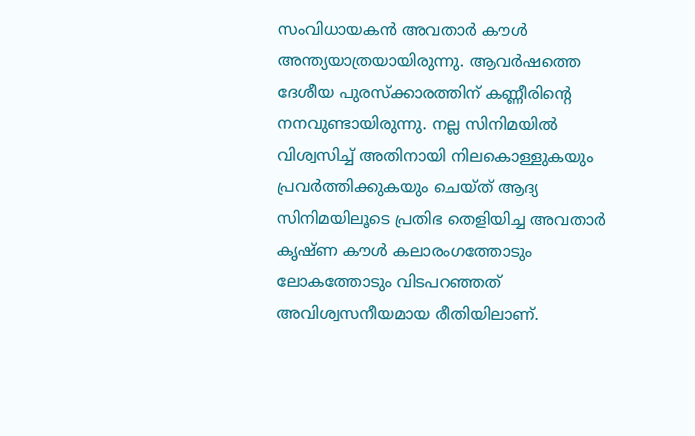സംവിധായകന്‍ അവതാര്‍ കൗള്‍ അന്ത്യയാത്രയായിരുന്നു. ആവര്‍ഷത്തെ ദേശീയ പുരസ്‌ക്കാരത്തിന് കണ്ണീരിന്റെ നനവുണ്ടായിരുന്നു. നല്ല സിനിമയില്‍ വിശ്വസിച്ച് അതിനായി നിലകൊള്ളുകയും പ്രവര്‍ത്തിക്കുകയും ചെയ്ത് ആദ്യ സിനിമയിലൂടെ പ്രതിഭ തെളിയിച്ച അവതാര്‍ കൃഷ്ണ കൗള്‍ കലാരംഗത്തോടും ലോകത്തോടും വിടപറഞ്ഞത് അവിശ്വസനീയമായ രീതിയിലാണ്.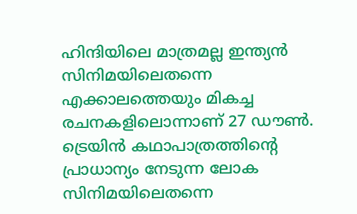ഹിന്ദിയിലെ മാത്രമല്ല ഇന്ത്യന്‍ സിനിമയിലെതന്നെ എക്കാലത്തെയും മികച്ച രചനകളിലൊന്നാണ് 27 ഡൗണ്‍. ട്രെയിന്‍ കഥാപാത്രത്തിന്റെ പ്രാധാന്യം നേടുന്ന ലോക സിനിമയിലെതന്നെ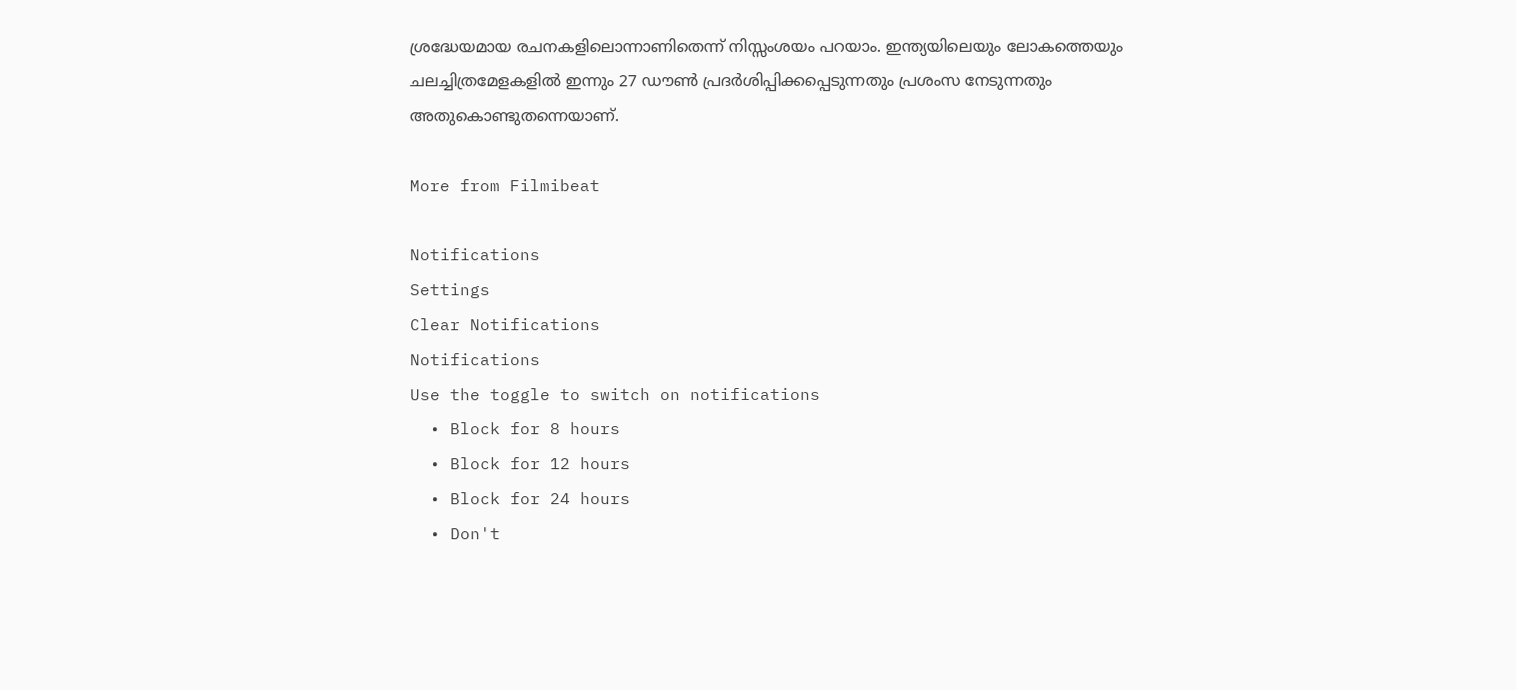ശ്രദ്ധേയമായ രചനകളിലൊന്നാണിതെന്ന് നിസ്സംശയം പറയാം. ഇന്ത്യയിലെയും ലോകത്തെയും ചലച്ചിത്രമേളകളില്‍ ഇന്നും 27 ഡൗണ്‍ പ്രദര്‍ശിപ്പിക്കപ്പെടുന്നതും പ്രശംസ നേടുന്നതും അതുകൊണ്ടുതന്നെയാണ്.

More from Filmibeat

Notifications
Settings
Clear Notifications
Notifications
Use the toggle to switch on notifications
  • Block for 8 hours
  • Block for 12 hours
  • Block for 24 hours
  • Don't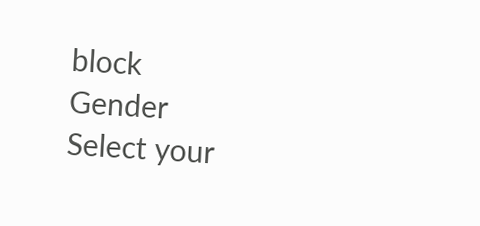block
Gender
Select your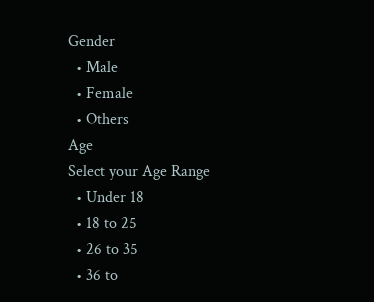Gender
  • Male
  • Female
  • Others
Age
Select your Age Range
  • Under 18
  • 18 to 25
  • 26 to 35
  • 36 to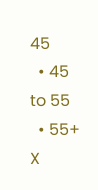45
  • 45 to 55
  • 55+
X